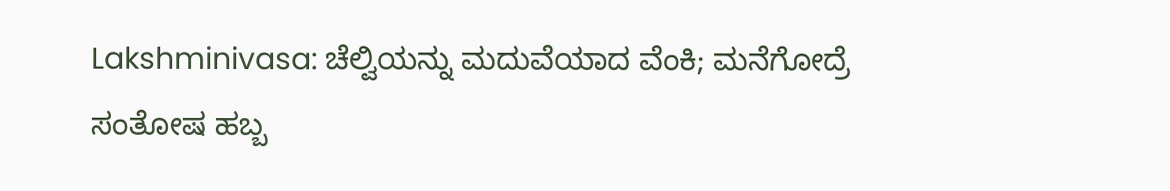Lakshminivasa: ಚೆಲ್ವಿಯನ್ನು ಮದುವೆಯಾದ ವೆಂಕಿ; ಮನೆಗೋದ್ರೆ ಸಂತೋಷ ಹಬ್ಬ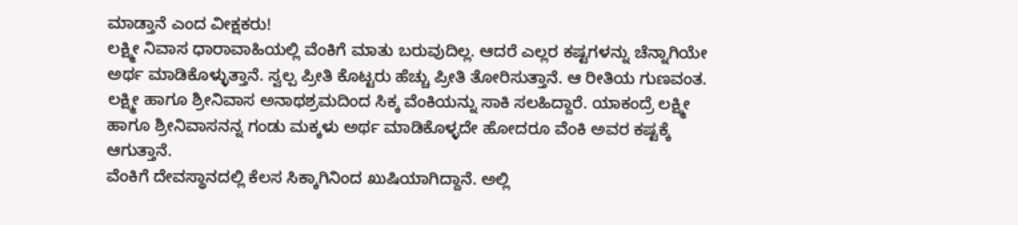ಮಾಡ್ತಾನೆ ಎಂದ ವೀಕ್ಷಕರು!
ಲಕ್ಷ್ಮೀ ನಿವಾಸ ಧಾರಾವಾಹಿಯಲ್ಲಿ ವೆಂಕಿಗೆ ಮಾತು ಬರುವುದಿಲ್ಲ. ಆದರೆ ಎಲ್ಲರ ಕಷ್ಟಗಳನ್ನು ಚೆನ್ನಾಗಿಯೇ ಅರ್ಥ ಮಾಡಿಕೊಳ್ಳುತ್ತಾನೆ. ಸ್ವಲ್ಪ ಪ್ರೀತಿ ಕೊಟ್ಟರು ಹೆಚ್ಚು ಪ್ರೀತಿ ತೋರಿಸುತ್ತಾನೆ. ಆ ರೀತಿಯ ಗುಣವಂತ. ಲಕ್ಷ್ಮೀ ಹಾಗೂ ಶ್ರೀನಿವಾಸ ಅನಾಥಶ್ರಮದಿಂದ ಸಿಕ್ಕ ವೆಂಕಿಯನ್ನು ಸಾಕಿ ಸಲಹಿದ್ದಾರೆ. ಯಾಕಂದ್ರೆ ಲಕ್ಷ್ಮೀ ಹಾಗೂ ಶ್ರೀನಿವಾಸನನ್ನ ಗಂಡು ಮಕ್ಕಳು ಅರ್ಥ ಮಾಡಿಕೊಳ್ಳದೇ ಹೋದರೂ ವೆಂಕಿ ಅವರ ಕಷ್ಟಕ್ಕೆ ಆಗುತ್ತಾನೆ.
ವೆಂಕಿಗೆ ದೇವಸ್ಥಾನದಲ್ಲಿ ಕೆಲಸ ಸಿಕ್ಕಾಗಿನಿಂದ ಖುಷಿಯಾಗಿದ್ದಾನೆ. ಅಲ್ಲಿ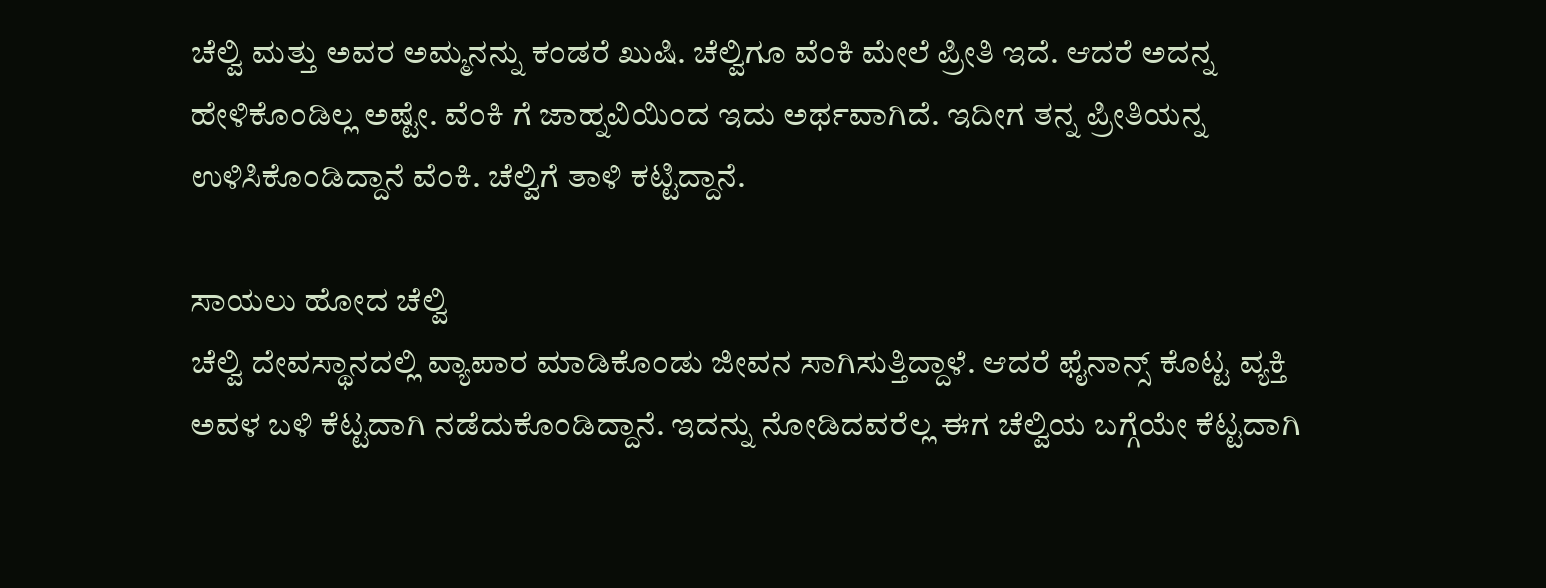ಚೆಲ್ವಿ ಮತ್ತು ಅವರ ಅಮ್ಮನನ್ನು ಕಂಡರೆ ಖುಷಿ. ಚೆಲ್ವಿಗೂ ವೆಂಕಿ ಮೇಲೆ ಪ್ರೀತಿ ಇದೆ. ಆದರೆ ಅದನ್ನ ಹೇಳಿಕೊಂಡಿಲ್ಲ ಅಷ್ಟೇ. ವೆಂಕಿ ಗೆ ಜಾಹ್ನವಿಯಿಂದ ಇದು ಅರ್ಥವಾಗಿದೆ. ಇದೀಗ ತನ್ನ ಪ್ರೀತಿಯನ್ನ ಉಳಿಸಿಕೊಂಡಿದ್ದಾನೆ ವೆಂಕಿ. ಚೆಲ್ವಿಗೆ ತಾಳಿ ಕಟ್ಟಿದ್ದಾನೆ.

ಸಾಯಲು ಹೋದ ಚೆಲ್ವಿ
ಚೆಲ್ವಿ ದೇವಸ್ಥಾನದಲ್ಲಿ ವ್ಯಾಪಾರ ಮಾಡಿಕೊಂಡು ಜೀವನ ಸಾಗಿಸುತ್ತಿದ್ದಾಳೆ. ಆದರೆ ಫೈನಾನ್ಸ್ ಕೊಟ್ಟ ವ್ಯಕ್ತಿ ಅವಳ ಬಳಿ ಕೆಟ್ಟದಾಗಿ ನಡೆದುಕೊಂಡಿದ್ದಾನೆ. ಇದನ್ನು ನೋಡಿದವರೆಲ್ಲ ಈಗ ಚೆಲ್ವಿಯ ಬಗ್ಗೆಯೇ ಕೆಟ್ಟದಾಗಿ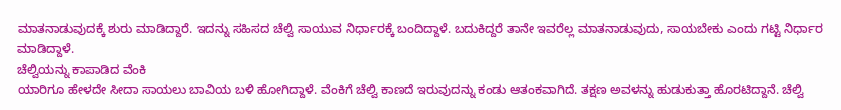ಮಾತನಾಡುವುದಕ್ಕೆ ಶುರು ಮಾಡಿದ್ದಾರೆ. ಇದನ್ನು ಸಹಿಸದ ಚೆಲ್ವಿ ಸಾಯುವ ನಿರ್ಧಾರಕ್ಕೆ ಬಂದಿದ್ದಾಳೆ. ಬದುಕಿದ್ದರೆ ತಾನೇ ಇವರೆಲ್ಲ ಮಾತನಾಡುವುದು, ಸಾಯಬೇಕು ಎಂದು ಗಟ್ಟಿ ನಿರ್ಧಾರ ಮಾಡಿದ್ದಾಳೆ.
ಚೆಲ್ವಿಯನ್ನು ಕಾಪಾಡಿದ ವೆಂಕಿ
ಯಾರಿಗೂ ಹೇಳದೇ ಸೀದಾ ಸಾಯಲು ಬಾವಿಯ ಬಳಿ ಹೋಗಿದ್ದಾಳೆ. ವೆಂಕಿಗೆ ಚೆಲ್ವಿ ಕಾಣದೆ ಇರುವುದನ್ನು ಕಂಡು ಆತಂಕವಾಗಿದೆ. ತಕ್ಷಣ ಅವಳನ್ನು ಹುಡುಕುತ್ತಾ ಹೊರಟಿದ್ದಾನೆ. ಚೆಲ್ವಿ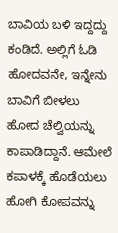ಬಾವಿಯ ಬಳಿ ಇದ್ದದ್ದು ಕಂಡಿದೆ. ಅಲ್ಲಿಗೆ ಓಡಿ ಹೋದವನೇ, ಇನ್ನೇನು ಬಾವಿಗೆ ಬೀಳಲು ಹೋದ ಚೆಲ್ವಿಯನ್ನು ಕಾಪಾಡಿದ್ದಾನೆ. ಆಮೇಲೆ ಕಪಾಳಕ್ಕೆ ಹೊಡೆಯಲು ಹೋಗಿ ಕೋಪವನ್ನು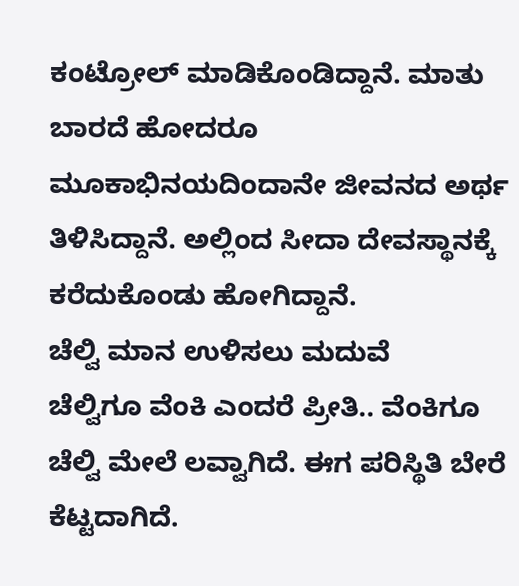ಕಂಟ್ರೋಲ್ ಮಾಡಿಕೊಂಡಿದ್ದಾನೆ. ಮಾತು ಬಾರದೆ ಹೋದರೂ ಮೂಕಾಭಿನಯದಿಂದಾನೇ ಜೀವನದ ಅರ್ಥ ತಿಳಿಸಿದ್ದಾನೆ. ಅಲ್ಲಿಂದ ಸೀದಾ ದೇವಸ್ಥಾನಕ್ಕೆ ಕರೆದುಕೊಂಡು ಹೋಗಿದ್ದಾನೆ.
ಚೆಲ್ವಿ ಮಾನ ಉಳಿಸಲು ಮದುವೆ
ಚೆಲ್ವಿಗೂ ವೆಂಕಿ ಎಂದರೆ ಪ್ರೀತಿ.. ವೆಂಕಿಗೂ ಚೆಲ್ವಿ ಮೇಲೆ ಲವ್ವಾಗಿದೆ. ಈಗ ಪರಿಸ್ಥಿತಿ ಬೇರೆ ಕೆಟ್ಟದಾಗಿದೆ.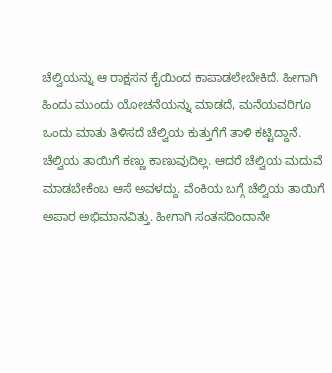ಚೆಲ್ವಿಯನ್ನು ಆ ರಾಕ್ಷಸನ ಕೈಯಿಂದ ಕಾಪಾಡಲೇಬೇಕಿದೆ. ಹೀಗಾಗಿ ಹಿಂದು ಮುಂದು ಯೋಚನೆಯನ್ನು ಮಾಡದೆ, ಮನೆಯವರಿಗೂ ಒಂದು ಮಾತು ತಿಳಿಸದೆ ಚೆಲ್ವಿಯ ಕುತ್ತುಗೆಗೆ ತಾಳಿ ಕಟ್ಟಿದ್ದಾನೆ. ಚೆಲ್ವಿಯ ತಾಯಿಗೆ ಕಣ್ಣು ಕಾಣುವುದಿಲ್ಲ. ಆದರೆ ಚೆಲ್ವಿಯ ಮದುವೆ ಮಾಡಬೇಕೆಂಬ ಆಸೆ ಅವಳದ್ದು. ವೆಂಕಿಯ ಬಗ್ಗೆ ಚೆಲ್ವಿಯ ತಾಯಿಗೆ ಅಪಾರ ಅಭಿಮಾನವಿತ್ತು. ಹೀಗಾಗಿ ಸಂತಸದಿಂದಾನೇ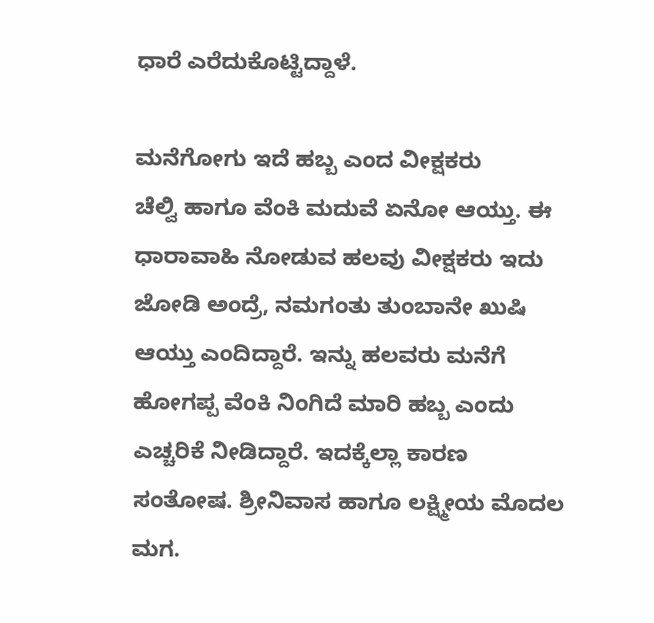ಧಾರೆ ಎರೆದುಕೊಟ್ಟಿದ್ದಾಳೆ.

ಮನೆಗೋಗು ಇದೆ ಹಬ್ಬ ಎಂದ ವೀಕ್ಷಕರು
ಚೆಲ್ವಿ ಹಾಗೂ ವೆಂಕಿ ಮದುವೆ ಏನೋ ಆಯ್ತು. ಈ ಧಾರಾವಾಹಿ ನೋಡುವ ಹಲವು ವೀಕ್ಷಕರು ಇದು ಜೋಡಿ ಅಂದ್ರೆ, ನಮಗಂತು ತುಂಬಾನೇ ಖುಷಿ ಆಯ್ತು ಎಂದಿದ್ದಾರೆ. ಇನ್ನು ಹಲವರು ಮನೆಗೆ ಹೋಗಪ್ಪ ವೆಂಕಿ ನಿಂಗಿದೆ ಮಾರಿ ಹಬ್ಬ ಎಂದು ಎಚ್ಚರಿಕೆ ನೀಡಿದ್ದಾರೆ. ಇದಕ್ಕೆಲ್ಲಾ ಕಾರಣ ಸಂತೋಷ. ಶ್ರೀನಿವಾಸ ಹಾಗೂ ಲಕ್ಷ್ಮೀಯ ಮೊದಲ ಮಗ.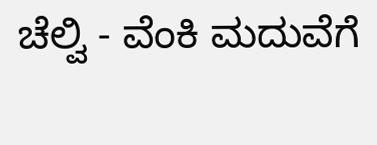ಚೆಲ್ವಿ - ವೆಂಕಿ ಮದುವೆಗೆ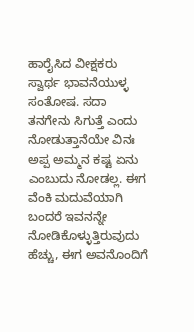ಹಾರೈಸಿದ ವೀಕ್ಷಕರು
ಸ್ವಾರ್ಥ ಭಾವನೆಯುಳ್ಳ ಸಂತೋಷ. ಸದಾ ತನಗೇನು ಸಿಗುತ್ತೆ ಎಂದು ನೋಡುತ್ತಾನೆಯೇ ವಿನಃ ಅಪ್ಪ ಅಮ್ಮನ ಕಷ್ಟ ಏನು ಎಂಬುದು ನೋಡಲ್ಲ. ಈಗ ವೆಂಕಿ ಮದುವೆಯಾಗಿ ಬಂದರೆ ಇವನನ್ನೇ ನೋಡಿಕೊಳ್ಳುತ್ತಿರುವುದು ಹೆಚ್ಚು, ಈಗ ಅವನೊಂದಿಗೆ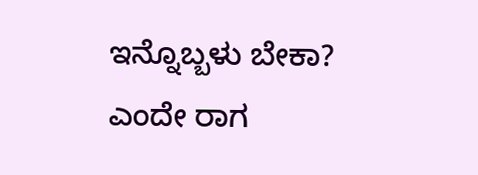ಇನ್ನೊಬ್ಬಳು ಬೇಕಾ? ಎಂದೇ ರಾಗ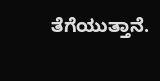ತೆಗೆಯುತ್ತಾನೆ.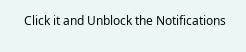Click it and Unblock the Notifications